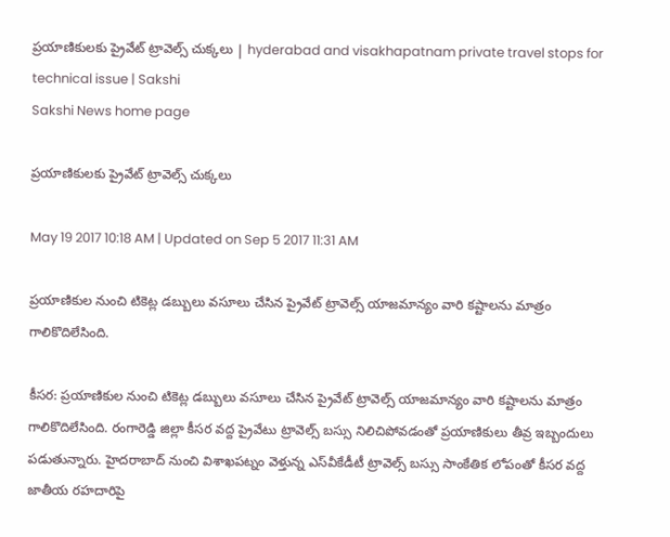ప్రయాణికులకు ప్రైవేట్ ట్రావెల్స్‌ చుక్కలు | hyderabad and visakhapatnam private travel stops for technical issue | Sakshi
Sakshi News home page

ప్రయాణికులకు ప్రైవేట్ ట్రావెల్స్‌ చుక్కలు

May 19 2017 10:18 AM | Updated on Sep 5 2017 11:31 AM

ప్రయాణికుల నుంచి టికెట్ల డబ్బులు వసూలు చేసిన ప్రైవేట్ ట్రావెల్స్ యాజమాన్యం వారి కష్టాలను మాత్రం గాలికొదిలేసింది.

కీసర: ప్రయాణికుల నుంచి టికెట్ల డబ్బులు వసూలు చేసిన ప్రైవేట్ ట్రావెల్స్ యాజమాన్యం వారి కష్టాలను మాత్రం గాలికొదిలేసింది. రంగారెడ్డి జిల్లా కీసర వద్ద ప్రైవేటు ట్రావెల్స్‌ బస్సు నిలిచిపోవడంతో ప్రయాణికులు తీవ్ర ఇబ్బందులు పడుతున్నారు. హైదరాబాద్‌ నుంచి విశాఖపట్నం వెళ్తున్న ఎస్‌వీకేడీటీ ట్రావెల్స్‌ బస్సు సాంకేతిక లోపంతో కీసర వద్ద జాతీయ రహదారిపై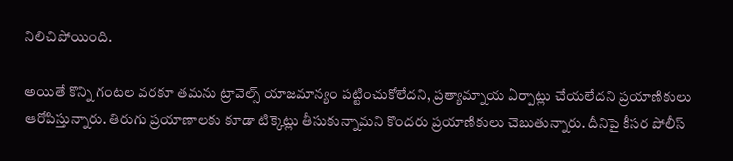నిలిచిపోయింది.

అయితే కొన్ని గంటల వరకూ తమను ట్రావెల్స్‌ యాజమాన్యం పట్టించుకోలేదని, ప్రత్యామ్నాయ ఏర్పాట్లు చేయలేదని ప్రయాణికులు ఆరోపిస్తున్నారు. తిరుగు ప్రయాణాలకు కూడా టిక్కెట్లు తీసుకున్నామని కొందరు ప్రయాణికులు చెబుతున్నారు. దీనిపై కీసర పోలీస్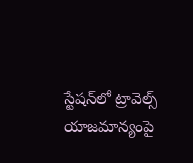స్టేషన్‌లో ట్రావెల్స్‌ యాజమాన్యంపై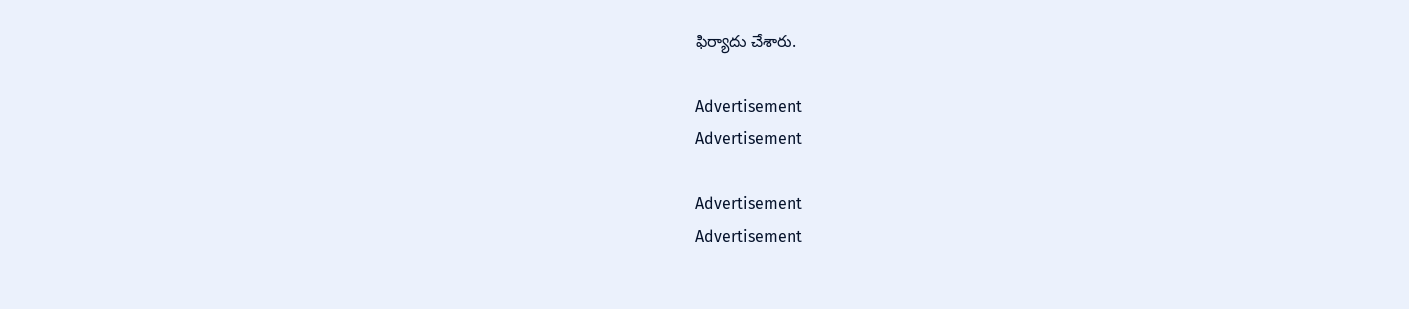ఫిర్యాదు చేశారు.

Advertisement
Advertisement

Advertisement
Advertisement